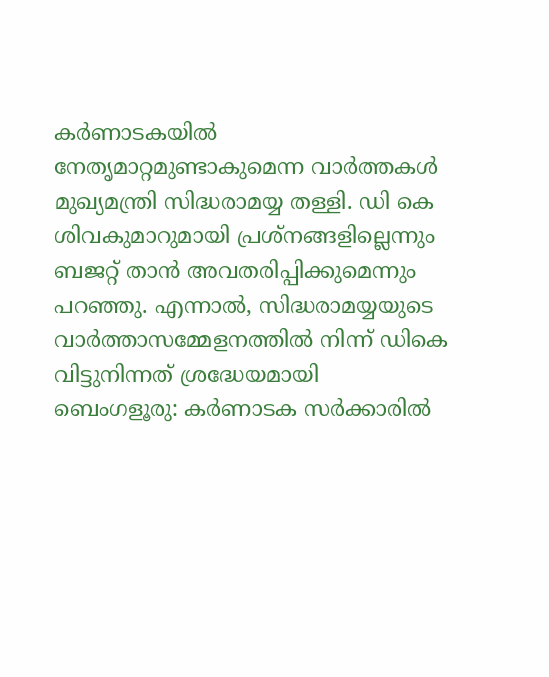കർണാടകയിൽ നേതൃമാറ്റമുണ്ടാകുമെന്ന വാർത്തകൾ മുഖ്യമന്ത്രി സിദ്ധരാമയ്യ തള്ളി. ഡി കെ ശിവകുമാറുമായി പ്രശ്നങ്ങളില്ലെന്നും ബജറ്റ് താൻ അവതരിപ്പിക്കുമെന്നും പറഞ്ഞു. എന്നാൽ, സിദ്ധരാമയ്യയുടെ വാർത്താസമ്മേളനത്തിൽ നിന്ന് ഡികെ വിട്ടുനിന്നത് ശ്രദ്ധേയമായി
ബെംഗളൂരു: കർണാടക സർക്കാരിൽ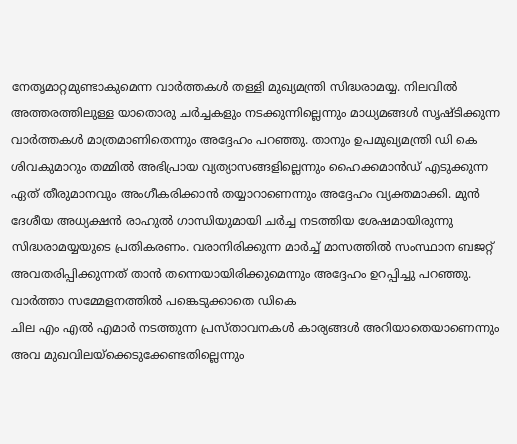നേതൃമാറ്റമുണ്ടാകുമെന്ന വാർത്തകൾ തള്ളി മുഖ്യമന്ത്രി സിദ്ധരാമയ്യ. നിലവിൽ അത്തരത്തിലുള്ള യാതൊരു ചർച്ചകളും നടക്കുന്നില്ലെന്നും മാധ്യമങ്ങൾ സൃഷ്ടിക്കുന്ന വാർത്തകൾ മാത്രമാണിതെന്നും അദ്ദേഹം പറഞ്ഞു. താനും ഉപമുഖ്യമന്ത്രി ഡി കെ ശിവകുമാറും തമ്മിൽ അഭിപ്രായ വ്യത്യാസങ്ങളില്ലെന്നും ഹൈക്കമാൻഡ് എടുക്കുന്ന ഏത് തീരുമാനവും അംഗീകരിക്കാൻ തയ്യാറാണെന്നും അദ്ദേഹം വ്യക്തമാക്കി. മുൻ ദേശീയ അധ്യക്ഷൻ രാഹുൽ ഗാന്ധിയുമായി ചർച്ച നടത്തിയ ശേഷമായിരുന്നു സിദ്ധരാമയ്യയുടെ പ്രതികരണം. വരാനിരിക്കുന്ന മാർച്ച് മാസത്തിൽ സംസ്ഥാന ബജറ്റ് അവതരിപ്പിക്കുന്നത് താൻ തന്നെയായിരിക്കുമെന്നും അദ്ദേഹം ഉറപ്പിച്ചു പറഞ്ഞു.
വാർത്താ സമ്മേളനത്തിൽ പങ്കെടുക്കാതെ ഡികെ
ചില എം എൽ എമാർ നടത്തുന്ന പ്രസ്താവനകൾ കാര്യങ്ങൾ അറിയാതെയാണെന്നും അവ മുഖവിലയ്ക്കെടുക്കേണ്ടതില്ലെന്നും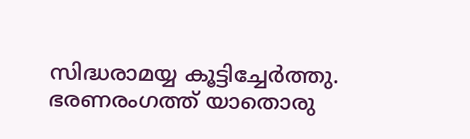സിദ്ധരാമയ്യ കൂട്ടിച്ചേർത്തു. ഭരണരംഗത്ത് യാതൊരു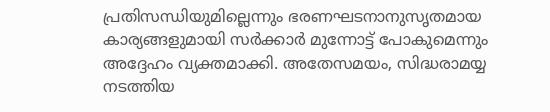പ്രതിസന്ധിയുമില്ലെന്നും ഭരണഘടനാനുസൃതമായ കാര്യങ്ങളുമായി സർക്കാർ മുന്നോട്ട് പോകുമെന്നും അദ്ദേഹം വ്യക്തമാക്കി. അതേസമയം, സിദ്ധരാമയ്യ നടത്തിയ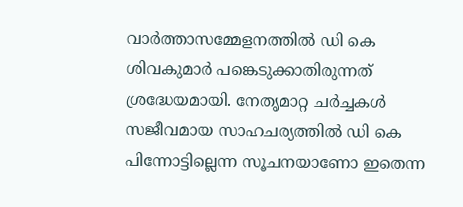വാർത്താസമ്മേളനത്തിൽ ഡി കെ ശിവകുമാർ പങ്കെടുക്കാതിരുന്നത് ശ്രദ്ധേയമായി. നേതൃമാറ്റ ചർച്ചകൾ സജീവമായ സാഹചര്യത്തിൽ ഡി കെ പിന്നോട്ടില്ലെന്ന സൂചനയാണോ ഇതെന്ന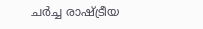ചർച്ച രാഷ്ട്രീയ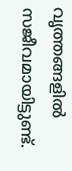വൃത്തങ്ങളിൽ സജീവമായിട്ടുണ്ട്.